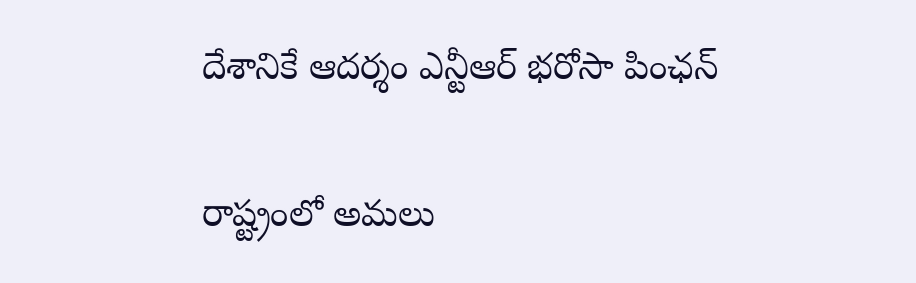దేశానికే ఆదర్శం ఎన్టీఆర్‌ భరోసా పింఛన్‌

రాష్ట్రంలో అమలు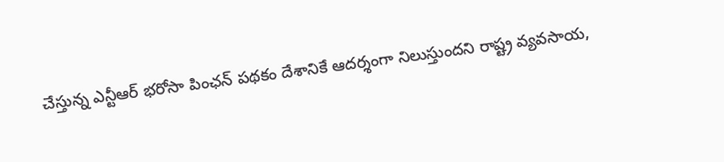చేస్తున్న ఎన్టీఆర్‌ భరోసా పింఛన్‌ పథకం దేశానికే ఆదర్శంగా నిలుస్తుందని రాష్ట్ర వ్యవసాయ,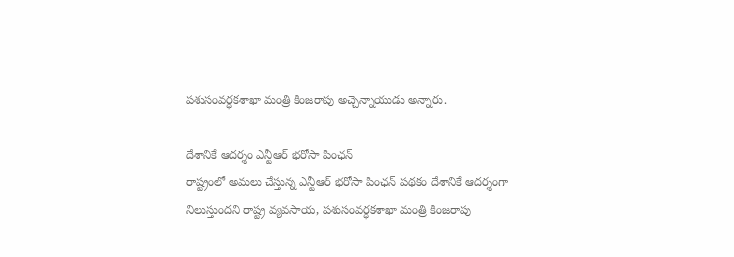పశుసంవర్ధకశాఖా మంత్రి కింజరాపు అచ్చెన్నాయుడు అన్నారు.

దేశానికే ఆదర్శం ఎన్టీఆర్‌ భరోసా పింఛన్‌
రాష్ట్రంలో అమలు చేస్తున్న ఎన్టీఆర్‌ భరోసా పింఛన్‌ పథకం దేశానికే ఆదర్శంగా నిలుస్తుందని రాష్ట్ర వ్యవసాయ, పశుసంవర్ధకశాఖా మంత్రి కింజరాపు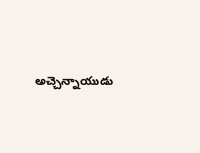అచ్చెన్నాయుడు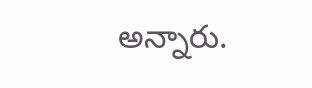అన్నారు.